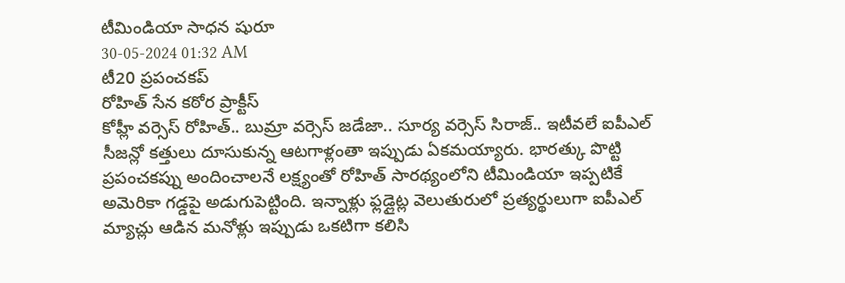టీమిండియా సాధన షురూ
30-05-2024 01:32 AM
టీ20 ప్రపంచకప్
రోహిత్ సేన కఠోర ప్రాక్టీస్
కోహ్లీ వర్సెస్ రోహిత్.. బుమ్రా వర్సెస్ జడేజా.. సూర్య వర్సెస్ సిరాజ్.. ఇటీవలే ఐపీఎల్ సీజన్లో కత్తులు దూసుకున్న ఆటగాళ్లంతా ఇప్పుడు ఏకమయ్యారు. భారత్కు పొట్టి ప్రపంచకప్ను అందించాలనే లక్ష్యంతో రోహిత్ సారథ్యంలోని టీమిండియా ఇప్పటికే అమెరికా గడ్డపై అడుగుపెట్టింది. ఇన్నాళ్లు ఫ్లడ్లైట్ల వెలుతురులో ప్రత్యర్థులుగా ఐపీఎల్ మ్యాచ్లు ఆడిన మనోళ్లు ఇప్పుడు ఒకటిగా కలిసి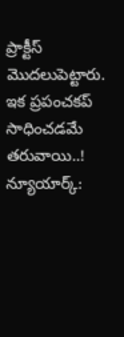ప్రాక్టీస్ మొదలుపెట్టారు. ఇక ప్రపంచకప్ సాధించడమే తరువాయి..!
న్యూయార్క్: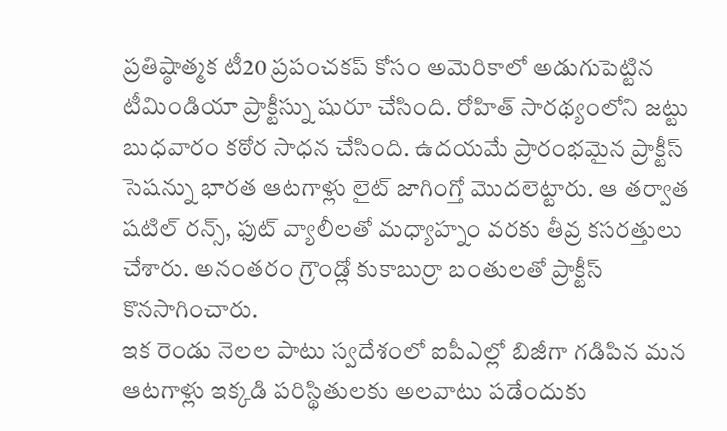ప్రతిష్ఠాత్మక టీ20 ప్రపంచకప్ కోసం అమెరికాలో అడుగుపెట్టిన టీమిండియా ప్రాక్టీస్ను షురూ చేసింది. రోహిత్ సారథ్యంలోని జట్టు బుధవారం కఠోర సాధన చేసింది. ఉదయమే ప్రారంభమైన ప్రాక్టీస్ సెషన్ను భారత ఆటగాళ్లు లైట్ జాగింగ్తో మొదలెట్టారు. ఆ తర్వాత షటిల్ రన్స్, ఫుట్ వ్యాలీలతో మధ్యాహ్నం వరకు తీవ్ర కసరత్తులు చేశారు. అనంతరం గ్రౌండ్లో కుకాబుర్రా బంతులతో ప్రాక్టీస్ కొనసాగించారు.
ఇక రెండు నెలల పాటు స్వదేశంలో ఐపీఎల్లో బిజీగా గడిపిన మన ఆటగాళ్లు ఇక్కడి పరిస్థితులకు అలవాటు పడేందుకు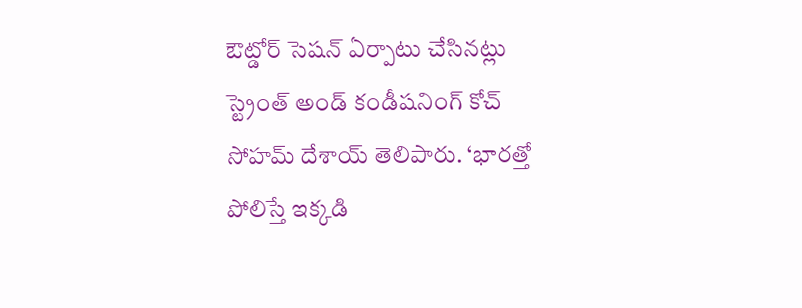ఔట్డోర్ సెషన్ ఏర్పాటు చేసినట్లు స్ట్రెంత్ అండ్ కండీషనింగ్ కోచ్ సోహమ్ దేశాయ్ తెలిపారు. ‘భారత్తో పోలిస్తే ఇక్కడి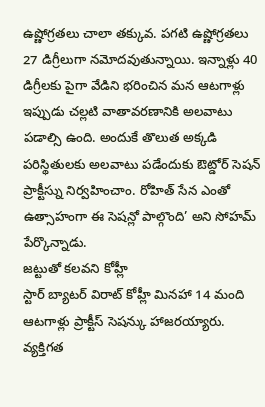ఉష్ణోగ్రతలు చాలా తక్కువ. పగటి ఉష్ణోగ్రతలు 27 డిగ్రీలుగా నమోదవుతున్నాయి. ఇన్నాళ్లు 40 డిగ్రీలకు పైగా వేడిని భరించిన మన ఆటగాళ్లు ఇప్పుడు చల్లటి వాతావరణానికి అలవాటు పడాల్సి ఉంది. అందుకే తొలుత అక్కడి పరిస్థితులకు అలవాటు పడేందుకు ఔట్డోర్ సెషన్ ప్రాక్టీస్ను నిర్వహించాం. రోహిత్ సేన ఎంతో ఉత్సాహంగా ఈ సెషన్లో పాల్గొంది’ అని సోహమ్ పేర్కొన్నాడు.
జట్టుతో కలవని కోహ్లీ
స్టార్ బ్యాటర్ విరాట్ కోహ్లీ మినహా 14 మంది ఆటగాళ్లు ప్రాక్టీస్ సెషన్కు హాజరయ్యారు. వ్యక్తిగత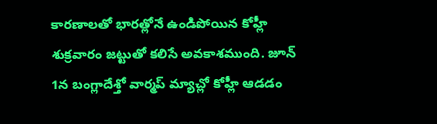కారణాలతో భారత్లోనే ఉండిపోయిన కోహ్లీ శుక్రవారం జట్టుతో కలిసే అవకాశముంది. జూన్ 1న బంగ్లాదేశ్తో వార్మప్ మ్యాచ్లో కోహ్లీ ఆడడం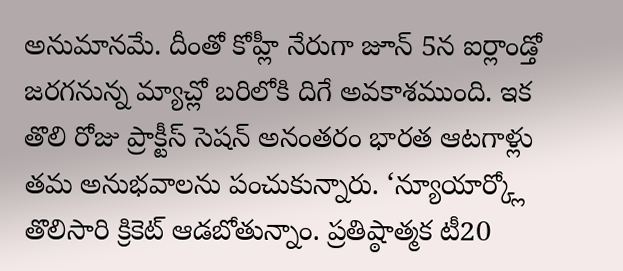అనుమానమే. దీంతో కోహ్లీ నేరుగా జూన్ 5న ఐర్లాండ్తో జరగనున్న మ్యాచ్లో బరిలోకి దిగే అవకాశముంది. ఇక తొలి రోజు ప్రాక్టీస్ సెషన్ అనంతరం భారత ఆటగాళ్లు తమ అనుభవాలను పంచుకున్నారు. ‘న్యూయార్క్లో తొలిసారి క్రికెట్ ఆడబోతున్నాం. ప్రతిష్ఠాత్మక టీ20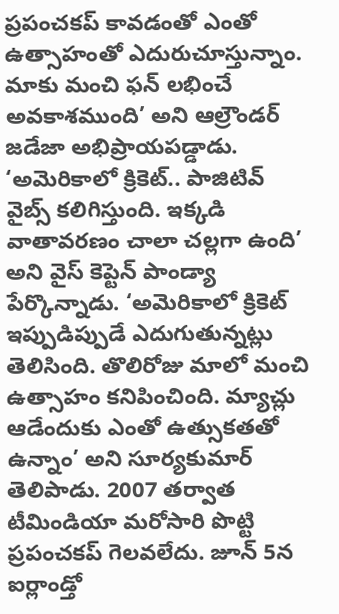ప్రపంచకప్ కావడంతో ఎంతో ఉత్సాహంతో ఎదురుచూస్తున్నాం. మాకు మంచి ఫన్ లభించే అవకాశముంది’ అని ఆల్రౌండర్ జడేజా అభిప్రాయపడ్డాడు.
‘అమెరికాలో క్రికెట్.. పాజిటివ్ వైబ్స్ కలిగిస్తుంది. ఇక్కడి వాతావరణం చాలా చల్లగా ఉంది’ అని వైస్ కెప్టెన్ పాండ్యా పేర్కొన్నాడు. ‘అమెరికాలో క్రికెట్ ఇప్పుడిప్పుడే ఎదుగుతున్నట్లు తెలిసింది. తొలిరోజు మాలో మంచి ఉత్సాహం కనిపించింది. మ్యాచ్లు ఆడేందుకు ఎంతో ఉత్సుకతతో ఉన్నాం’ అని సూర్యకుమార్ తెలిపాడు. 2007 తర్వాత టీమిండియా మరోసారి పొట్టి ప్రపంచకప్ గెలవలేదు. జూన్ 5న ఐర్లాండ్తో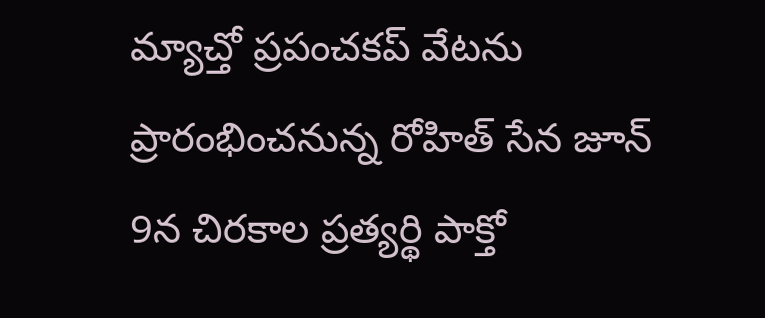మ్యాచ్తో ప్రపంచకప్ వేటను ప్రారంభించనున్న రోహిత్ సేన జూన్ 9న చిరకాల ప్రత్యర్థి పాక్తో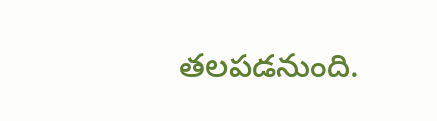తలపడనుంది.